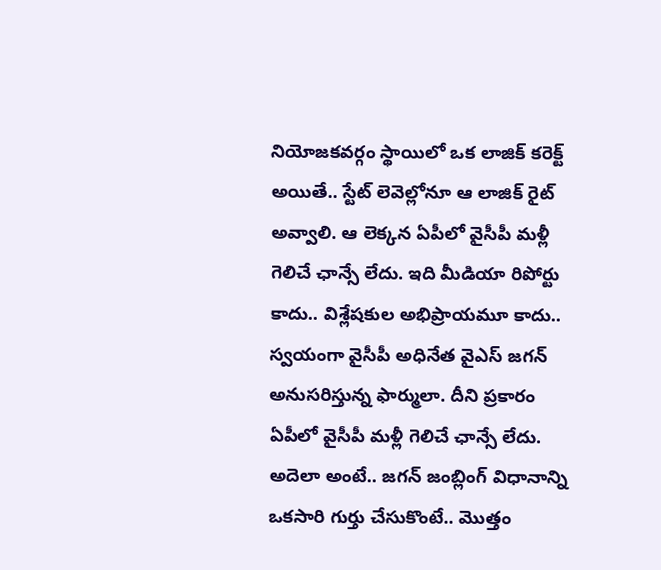నియోజకవర్గం స్థాయిలో ఒక లాజిక్ కరెక్ట్ అయితే.. స్టేట్ లెవెల్లోనూ ఆ లాజిక్ రైట్ అవ్వాలి. ఆ లెక్కన ఏపీలో వైసీపీ మళ్లీ గెలిచే ఛాన్సే లేదు. ఇది మీడియా రిపోర్టు కాదు.. విశ్లేషకుల అభిప్రాయమూ కాదు.. స్వయంగా వైసీపీ అధినేత వైఎస్ జగన్ అనుసరిస్తున్న ఫార్ములా. దీని ప్రకారం ఏపీలో వైసీపీ మళ్లీ గెలిచే ఛాన్సే లేదు. అదెలా అంటే.. జగన్ జంబ్లింగ్ విధానాన్ని ఒకసారి గుర్తు చేసుకొంటే.. మొత్తం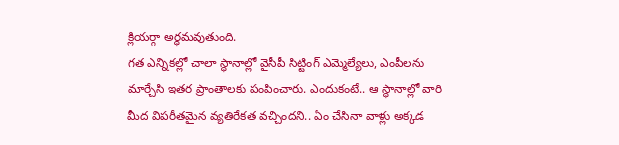క్లియర్గా అర్ధమవుతుంది.
గత ఎన్నికల్లో చాలా స్థానాల్లో వైసీపీ సిట్టింగ్ ఎమ్మెల్యేలు, ఎంపీలను మార్చేసి ఇతర ప్రాంతాలకు పంపించారు. ఎందుకంటే.. ఆ స్థానాల్లో వారి మీద విపరీతమైన వ్యతిరేకత వచ్చిందని.. ఏం చేసినా వాళ్లు అక్కడ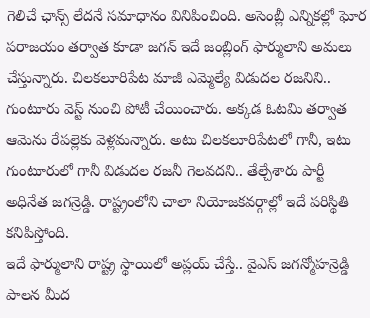గెలిచే ఛాన్స్ లేదనే సమాధానం వినిపించింది. అసెంబ్లీ ఎన్నికల్లో ఘోర పరాజయం తర్వాత కూడా జగన్ ఇదే జంబ్లింగ్ ఫార్ములాని అమలు చేస్తున్నారు. చిలకలూరిపేట మాజీ ఎమ్మెల్యే విడుదల రజనిని.. గుంటూరు వెస్ట్ నుంచి పోటీ చేయించారు. అక్కడ ఓటమి తర్వాత ఆమెను రేపల్లెకు వెళ్లమన్నారు. అటు చిలకలూరిపేటలో గానీ, ఇటు గుంటూరులో గానీ విడుదల రజనీ గెలవదని.. తేల్చేశారు పార్టీ అధినేత జగన్రెడ్డి. రాష్ట్రంలోని చాలా నియోజకవర్గాల్లో ఇదే పరిస్థితి కనిపిస్తోంది.
ఇదే ఫార్ములాని రాష్ట్ర స్థాయిలో అప్లయ్ చేస్తే.. వైఎస్ జగన్మోహన్రెడ్డి పాలన మీద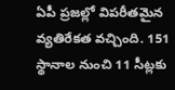ఏపీ ప్రజల్లో విపరీతమైన వ్యతిరేకత వచ్చింది. 151 స్థానాల నుంచి 11 సీట్లకు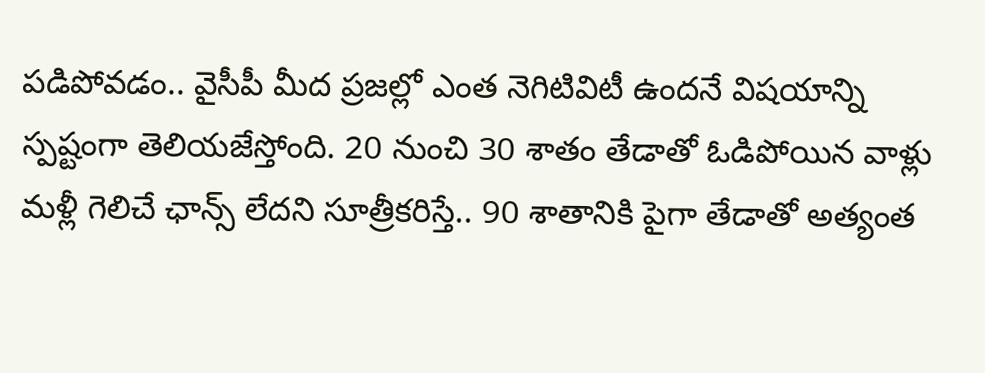పడిపోవడం.. వైసీపీ మీద ప్రజల్లో ఎంత నెగిటివిటీ ఉందనే విషయాన్ని స్పష్టంగా తెలియజేస్తోంది. 20 నుంచి 30 శాతం తేడాతో ఓడిపోయిన వాళ్లు మళ్లీ గెలిచే ఛాన్స్ లేదని సూత్రీకరిస్తే.. 90 శాతానికి పైగా తేడాతో అత్యంత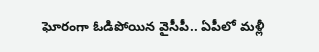ఘోరంగా ఓడిపోయిన వైసీపీ.. ఏపీలో మళ్లీ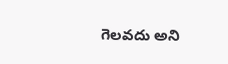గెలవదు అని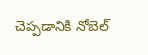చెప్పడానికి నోబెల్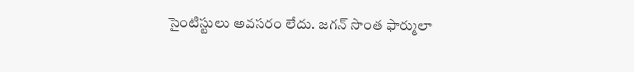సైంటిస్టులు అవసరం లేదు. జగన్ సొంత ఫార్ములా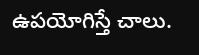ఉపయోగిస్తే చాలు.